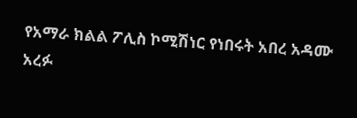የአማራ ክልል ፖሊስ ኮሚሽነር የነበሩት አበረ አዳሙ አረፉ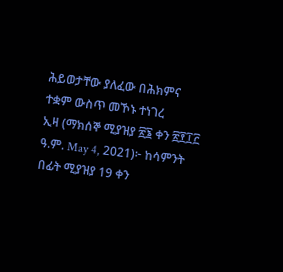ሕይወታቸው ያለፈው በሕክምና ተቋም ውስጥ መኾኑ ተነገረ
ኢዛ (ማክሰኞ ሚያዝያ ፳፮ ቀን ፳፻፲፫ ዓ.ም. May 4, 2021)፦ ከሳምንት በፊት ሚያዝያ 19 ቀን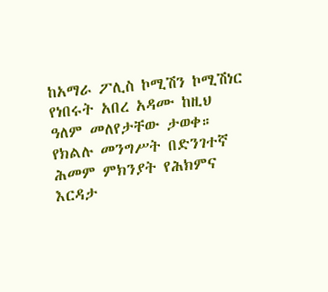ከአማራ ፖሊስ ኮሚሽን ኮሚሽነር የነበሩት አበረ አዳሙ ከዚህ ዓለም መለየታቸው ታወቀ። የክልሉ መንግሥት በድንገተኛ ሕመም ምክንያት የሕክምና እርዳታ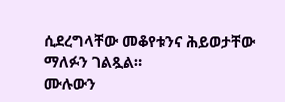ሲደረግላቸው መቆየቱንና ሕይወታቸው ማለፉን ገልጿል።
ሙሉውን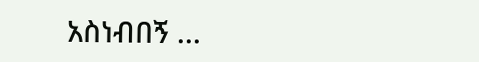አስነብበኝ ...